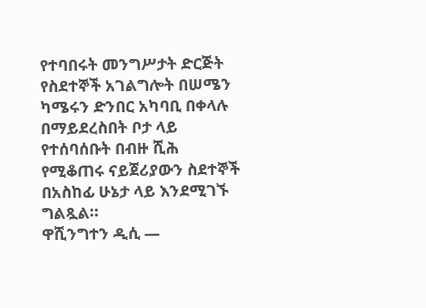የተባበሩት መንግሥታት ድርጅት የስደተኞች አገልግሎት በሠሜን ካሜሩን ድንበር አካባቢ በቀላሉ በማይደረስበት ቦታ ላይ የተሰባሰቡት በብዙ ሺሕ የሚቆጠሩ ናይጀሪያውን ስደተኞች በአስከፊ ሁኔታ ላይ እንደሚገኙ ግልጿል።
ዋሺንግተን ዲሲ —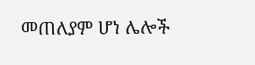መጠለያም ሆነ ሌሎች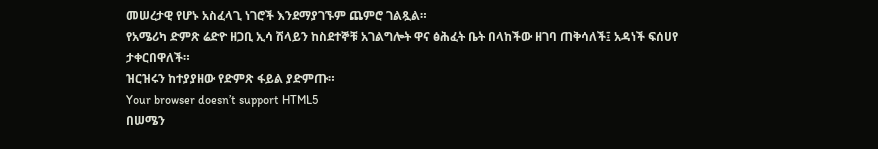መሠረታዊ የሆኑ አስፈላጊ ነገሮች እንደማያገኙም ጨምሮ ገልጿል።
የአሜሪካ ድምጽ ሬድዮ ዘጋቢ ኢሳ ሽላይን ከስደተኞቹ አገልግሎት ዋና ፅሕፈት ቤት በላከችው ዘገባ ጠቅሳለች፤ አዳነች ፍሰሀየ ታቀርበዋለች።
ዝርዝሩን ከተያያዘው የድምጽ ፋይል ያድምጡ።
Your browser doesn’t support HTML5
በሠሜን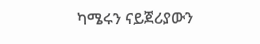ካሜሩን ናይጀሪያውን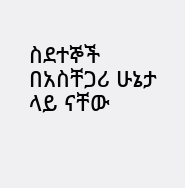ስደተኞች በአስቸጋሪ ሁኔታ ላይ ናቸው